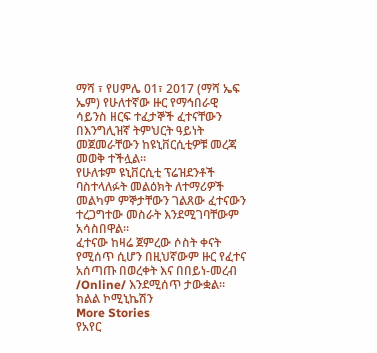ማሻ ፣ የሀምሌ 01፣ 2017 (ማሻ ኤፍ ኤም) የሁለተኛው ዙር የማኅበራዊ ሳይንስ ዘርፍ ተፈታኞች ፈተናቸውን በእንግሊዝኛ ትምህርት ዓይነት መጀመራቸውን ከዩኒቨርሲቲዎቹ መረጃ መወቅ ተችሏል።
የሁለቱም ዩኒቨርሲቲ ፕሬዝደንቶች ባስተላለፉት መልዕክት ለተማሪዎች መልካም ምኞታቸውን ገልጸው ፈተናውን ተረጋግተው መስራት እንደሚገባቸውም አሳስበዋል።
ፈተናው ከዛሬ ጀምረው ሶስት ቀናት የሚሰጥ ሲሆን በዚህኛውም ዙር የፈተና አሰጣጡ በወረቀት እና በበይነ-መረብ /Online/ እንደሚሰጥ ታውቋል።
ክልል ኮሚኒኬሽን
More Stories
የአየር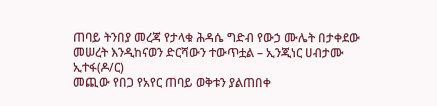ጠባይ ትንበያ መረጃ የታላቁ ሕዳሴ ግድብ የውኃ ሙሌት በታቀደው መሠረት እንዲከናወን ድርሻውን ተውጥቷል – ኢንጂነር ሀብታሙ ኢተፋ(ዶ/ር)
መጪው የበጋ የአየር ጠባይ ወቅቱን ያልጠበቀ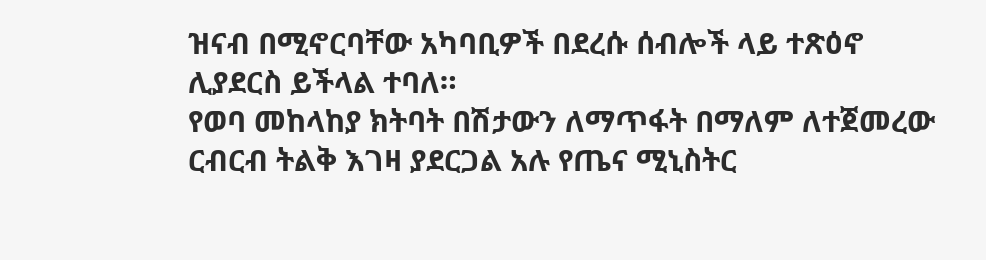ዝናብ በሚኖርባቸው አካባቢዎች በደረሱ ሰብሎች ላይ ተጽዕኖ ሊያደርስ ይችላል ተባለ።
የወባ መከላከያ ክትባት በሽታውን ለማጥፋት በማለም ለተጀመረው ርብርብ ትልቅ እገዛ ያደርጋል አሉ የጤና ሚኒስትር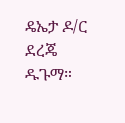ዴኤታ ዶ/ር ደረጄ ዱጉማ።